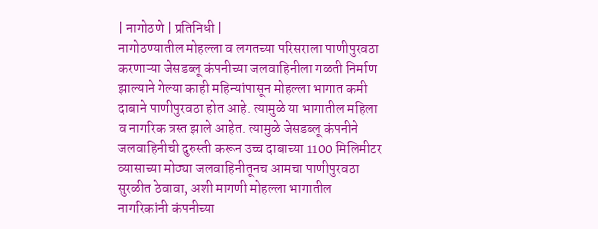| नागोठणे | प्रतिनिधी |
नागोठण्यातील मोहल्ला व लगतच्या परिसराला पाणीपुरवठा करणाऱ्या जेसडब्लू कंपनीच्या जलवाहिनीला गळती निर्माण झाल्याने गेल्या काही महिन्यांपासून मोहल्ला भागात कमी दाबाने पाणीपुरवठा होत आहे. त्यामुळे या भागातील महिला व नागरिक त्रस्त झाले आहेत. त्यामुळे जेसडब्लू कंपनीने जलवाहिनीची दुरुस्ती करून उच्च दाबाच्या 1100 मिलिमीटर व्यासाच्या मोठ्या जलवाहिनीतूनच आमचा पाणीपुरवठा सुरळीत ठेवावा, अशी मागणी मोहल्ला भागातील नागरिकांनी कंपनीच्या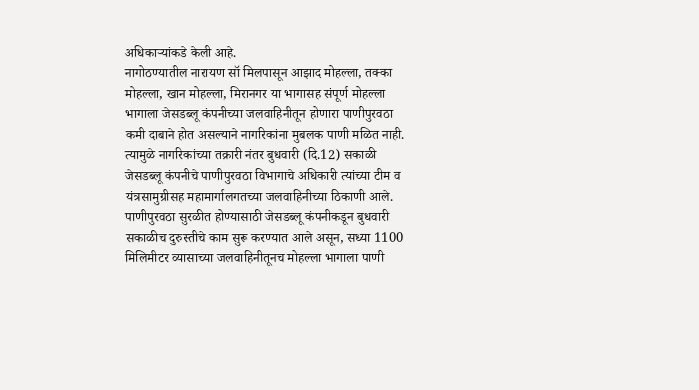अधिकाऱ्यांकडे केली आहे.
नागोठण्यातील नारायण सॉ मिलपासून आझाद मोहल्ला, तक्का मोहल्ला, खान मोहल्ला, मिरानगर या भागासह संपूर्ण मोहल्ला भागाला जेसडब्लू कंपनीच्या जलवाहिनीतून होणारा पाणीपुरवठा कमी दाबाने होत असल्याने नागरिकांना मुबलक पाणी मळित नाही. त्यामुळे नागरिकांच्या तक्रारी नंतर बुधवारी (दि.12) सकाळी जेसडब्लू कंपनीचे पाणीपुरवठा विभागाचे अधिकारी त्यांच्या टीम व यंत्रसामुग्रीसह महामार्गालगतच्या जलवाहिनीच्या ठिकाणी आले. पाणीपुरवठा सुरळीत होण्यासाठी जेसडब्लू कंपनीकडून बुधवारी सकाळीच दुरुस्तीचे काम सुरू करण्यात आले असून, सध्या 1100 मिलिमीटर व्यासाच्या जलवाहिनीतूनच मोहल्ला भागाला पाणी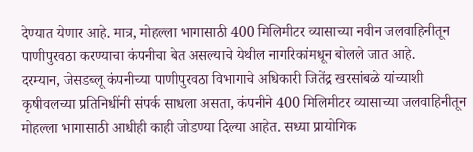देण्यात येणार आहे. मात्र, मोहल्ला भागासाठी 400 मिलिमीटर व्यासाच्या नवीन जलवाहिनीतून पाणीपुरवठा करण्याचा कंपनीचा बेत असल्याचे येथील नागरिकांमधून बोलले जात आहे.
दरम्यान, जेसडब्लू कंपनीच्या पाणीपुरवठा विभागाचे अधिकारी जितेंद्र खरसांबळे यांच्याशी कृषीवलच्या प्रतिनिधींनी संपर्क साधला असता, कंपनीने 400 मिलिमीटर व्यासाच्या जलवाहिनीतून मोहल्ला भागासाठी आधीही काही जोडण्या दिल्या आहेत. सध्या प्रायोगिक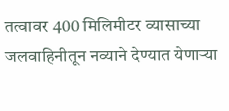तत्वावर 400 मिलिमीटर व्यासाच्या जलवाहिनीतून नव्याने देण्यात येणाऱ्या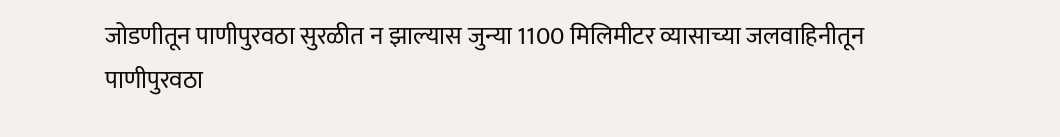जोडणीतून पाणीपुरवठा सुरळीत न झाल्यास जुन्या 1100 मिलिमीटर व्यासाच्या जलवाहिनीतून पाणीपुरवठा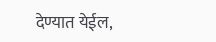देण्यात येईल,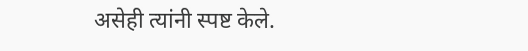असेही त्यांनी स्पष्ट केले.